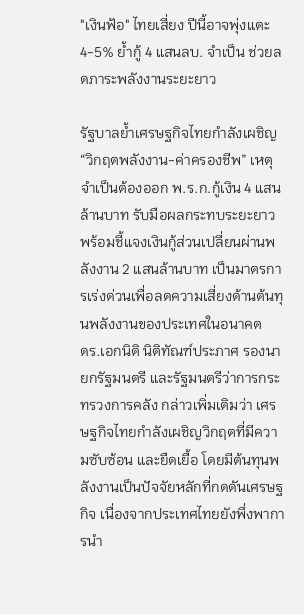"เงินฟ้อ" ไทยเสี่ยง ปีนี้อาจพุ่งแตะ 4-5% ย้ำกู้ 4 แสนลบ. จำเป็น ช่วยลดภาระพลังงานระยะยาว

รัฐบาลย้ำเศรษฐกิจไทยกำลังเผชิญ “วิกฤตพลังงาน-ค่าครองชีพ” เหตุจำเป็นต้องออก พ.ร.ก.กู้เงิน 4 แสนล้านบาท รับมือผลกระทบระยะยาว พร้อมชี้แจงเงินกู้ส่วนเปลี่ยนผ่านพลังงาน 2 แสนล้านบาท เป็นมาตรการเร่งด่วนเพื่อลดความเสี่ยงด้านต้นทุนพลังงานของประเทศในอนาคต
ดร.เอกนิติ นิติทัณฑ์ประภาศ รองนายกรัฐมนตรี และรัฐมนตรีว่าการกระทรวงการคลัง กล่าวเพิ่มเติมว่า เศรษฐกิจไทยกำลังเผชิญวิกฤตที่มีความซับซ้อน และยืดเยื้อ โดยมีต้นทุนพลังงานเป็นปัจจัยหลักที่กดดันเศรษฐกิจ เนื่องจากประเทศไทยยังพึ่งพาการนำ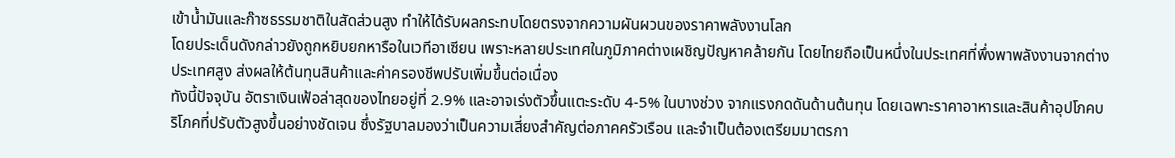เข้าน้ำมันและก๊าซธรรมชาติในสัดส่วนสูง ทำให้ได้รับผลกระทบโดยตรงจากความผันผวนของราคาพลังงานโลก
โดยประเด็นดังกล่าวยังถูกหยิบยกหารือในเวทีอาเซียน เพราะหลายประเทศในภูมิภาคต่างเผชิญปัญหาคล้ายกัน โดยไทยถือเป็นหนึ่งในประเทศที่พึ่งพาพลังงานจากต่างประเทศสูง ส่งผลให้ต้นทุนสินค้าและค่าครองชีพปรับเพิ่มขึ้นต่อเนื่อง
ทังนี้ปัจจุบัน อัตราเงินเฟ้อล่าสุดของไทยอยู่ที่ 2.9% และอาจเร่งตัวขึ้นแตะระดับ 4-5% ในบางช่วง จากแรงกดดันด้านต้นทุน โดยเฉพาะราคาอาหารและสินค้าอุปโภคบริโภคที่ปรับตัวสูงขึ้นอย่างชัดเจน ซึ่งรัฐบาลมองว่าเป็นความเสี่ยงสำคัญต่อภาคครัวเรือน และจำเป็นต้องเตรียมมาตรกา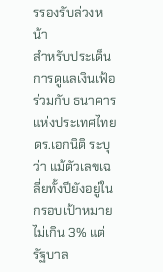รรองรับล่วงหน้า
สำหรับประเด็นการดูแลเงินเฟ้อร่วมกับ ธนาคารแห่งประเทศไทย ดร.เอกนิติ ระบุว่า แม้ตัวเลขเฉลี่ยทั้งปียังอยู่ในกรอบเป้าหมายไม่เกิน 3% แต่รัฐบาล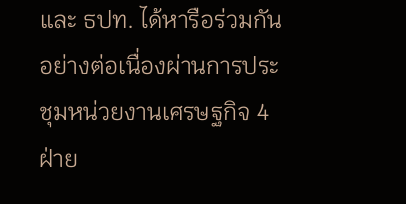และ ธปท. ได้หารือร่วมกันอย่างต่อเนื่องผ่านการประชุมหน่วยงานเศรษฐกิจ 4 ฝ่าย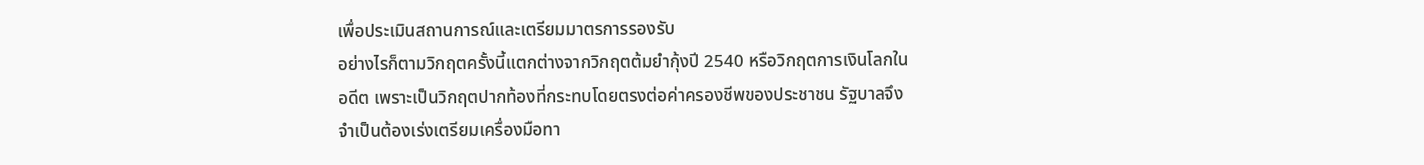เพื่อประเมินสถานการณ์และเตรียมมาตรการรองรับ
อย่างไรก็ตามวิกฤตครั้งนี้แตกต่างจากวิกฤตต้มยำกุ้งปี 2540 หรือวิกฤตการเงินโลกในอดีต เพราะเป็นวิกฤตปากท้องที่กระทบโดยตรงต่อค่าครองชีพของประชาชน รัฐบาลจึงจำเป็นต้องเร่งเตรียมเครื่องมือทา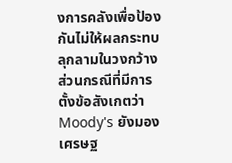งการคลังเพื่อป้องกันไม่ให้ผลกระทบลุกลามในวงกว้าง
ส่วนกรณีที่มีการตั้งข้อสังเกตว่า Moody's ยังมองเศรษฐ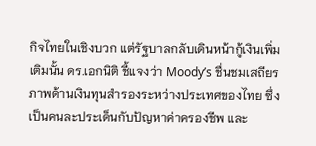กิจไทยในเชิงบวก แต่รัฐบาลกลับเดินหน้ากู้เงินเพิ่มเติมนั้น ดร.เอกนิติ ชี้แจงว่า Moody’s ชื่นชมเสถียรภาพด้านเงินทุนสำรองระหว่างประเทศของไทย ซึ่งเป็นคนละประเด็นกับปัญหาค่าครองชีพ และ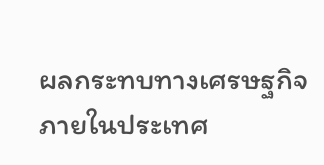ผลกระทบทางเศรษฐกิจภายในประเทศ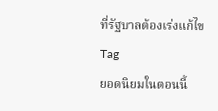ที่รัฐบาลต้องเร่งแก้ไข
Tag
ยอดนิยมในตอนนี้